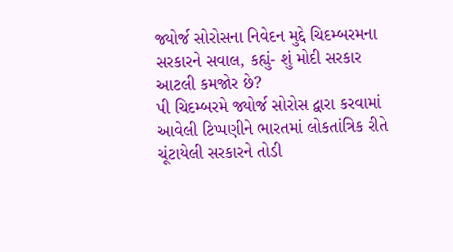જ્યોર્જ સોરોસના નિવેદન મુદ્દે ચિદમ્બરમના સરકારને સવાલ, કહ્યું- શું મોદી સરકાર આટલી કમજોર છે?
પી ચિદમ્બરમે જ્યોર્જ સોરોસ દ્વારા કરવામાં આવેલી ટિપ્પણીને ભારતમાં લોકતાંત્રિક રીતે ચૂંટાયેલી સરકારને તોડી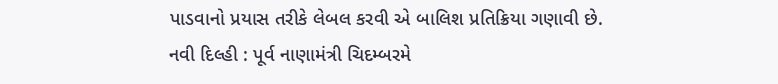પાડવાનો પ્રયાસ તરીકે લેબલ કરવી એ બાલિશ પ્રતિક્રિયા ગણાવી છે.
નવી દિલ્હી : પૂર્વ નાણામંત્રી ચિદમ્બરમે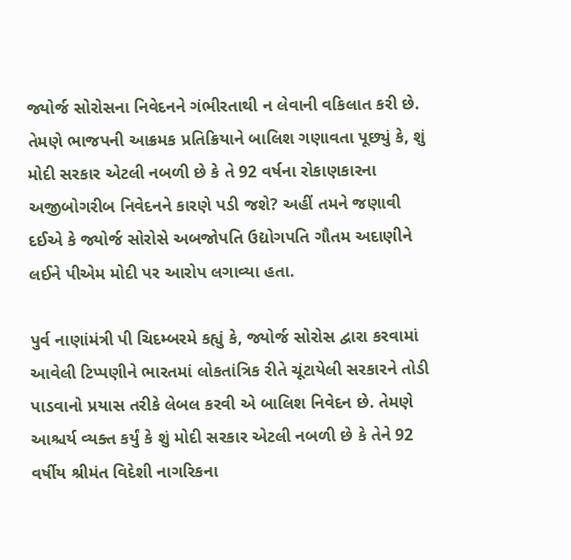જ્યોર્જ સોરોસના નિવેદનને ગંભીરતાથી ન લેવાની વકિલાત કરી છે. તેમણે ભાજપની આક્રમક પ્રતિક્રિયાને બાલિશ ગણાવતા પૂછ્યું કે, શું મોદી સરકાર એટલી નબળી છે કે તે 92 વર્ષના રોકાણકારના અજીબોગરીબ નિવેદનને કારણે પડી જશે? અહીં તમને જણાવી દઈએ કે જ્યોર્જ સોરોસે અબજોપતિ ઉદ્યોગપતિ ગૌતમ અદાણીને લઈને પીએમ મોદી પર આરોપ લગાવ્યા હતા.

પુર્વ નાણાંમંત્રી પી ચિદમ્બરમે કહ્યું કે, જ્યોર્જ સોરોસ દ્વારા કરવામાં આવેલી ટિપ્પણીને ભારતમાં લોકતાંત્રિક રીતે ચૂંટાયેલી સરકારને તોડી પાડવાનો પ્રયાસ તરીકે લેબલ કરવી એ બાલિશ નિવેદન છે. તેમણે આશ્ચર્ય વ્યક્ત કર્યું કે શું મોદી સરકાર એટલી નબળી છે કે તેને 92 વર્ષીય શ્રીમંત વિદેશી નાગરિકના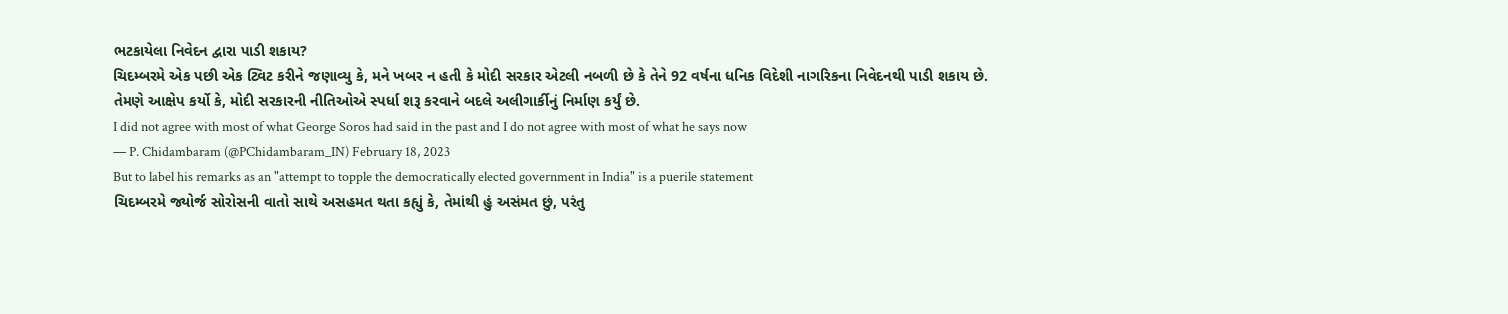ભટકાયેલા નિવેદન દ્વારા પાડી શકાય?
ચિદમ્બરમે એક પછી એક ટ્વિટ કરીને જણાવ્યુ કે, મને ખબર ન હતી કે મોદી સરકાર એટલી નબળી છે કે તેને 92 વર્ષના ધનિક વિદેશી નાગરિકના નિવેદનથી પાડી શકાય છે. તેમણે આક્ષેપ કર્યો કે, મોદી સરકારની નીતિઓએ સ્પર્ધા શરૂ કરવાને બદલે અલીગાર્કીનું નિર્માણ કર્યું છે.
I did not agree with most of what George Soros had said in the past and I do not agree with most of what he says now
— P. Chidambaram (@PChidambaram_IN) February 18, 2023
But to label his remarks as an "attempt to topple the democratically elected government in India" is a puerile statement
ચિદમ્બરમે જ્યોર્જ સોરોસની વાતો સાથે અસહમત થતા કહ્યું કે, તેમાંથી હું અસંમત છું, પરંતુ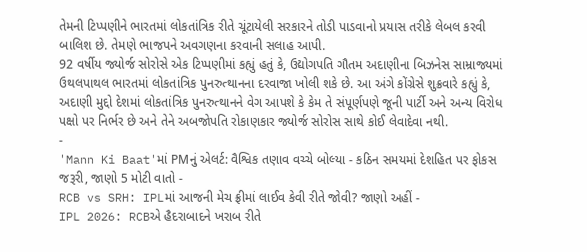તેમની ટિપ્પણીને ભારતમાં લોકતાંત્રિક રીતે ચૂંટાયેલી સરકારને તોડી પાડવાનો પ્રયાસ તરીકે લેબલ કરવી બાલિશ છે. તેમણે ભાજપને અવગણના કરવાની સલાહ આપી.
92 વર્ષીય જ્યોર્જ સોરોસે એક ટિપ્પણીમાં કહ્યું હતું કે, ઉદ્યોગપતિ ગૌતમ અદાણીના બિઝનેસ સામ્રાજ્યમાં ઉથલપાથલ ભારતમાં લોકતાંત્રિક પુનરુત્થાનના દરવાજા ખોલી શકે છે. આ અંગે કોંગ્રેસે શુક્રવારે કહ્યું કે, અદાણી મુદ્દો દેશમાં લોકતાંત્રિક પુનરુત્થાનને વેગ આપશે કે કેમ તે સંપૂર્ણપણે જૂની પાર્ટી અને અન્ય વિરોધ પક્ષો પર નિર્ભર છે અને તેને અબજોપતિ રોકાણકાર જ્યોર્જ સોરોસ સાથે કોઈ લેવાદેવા નથી.
-
'Mann Ki Baat'માં PMનું એલર્ટ: વૈશ્વિક તણાવ વચ્ચે બોલ્યા - કઠિન સમયમાં દેશહિત પર ફોકસ જરૂરી, જાણો 5 મોટી વાતો -
RCB vs SRH: IPLમાં આજની મેચ ફ્રીમાં લાઈવ કેવી રીતે જોવી? જાણો અહીં -
IPL 2026: RCBએ હૈદરાબાદને ખરાબ રીતે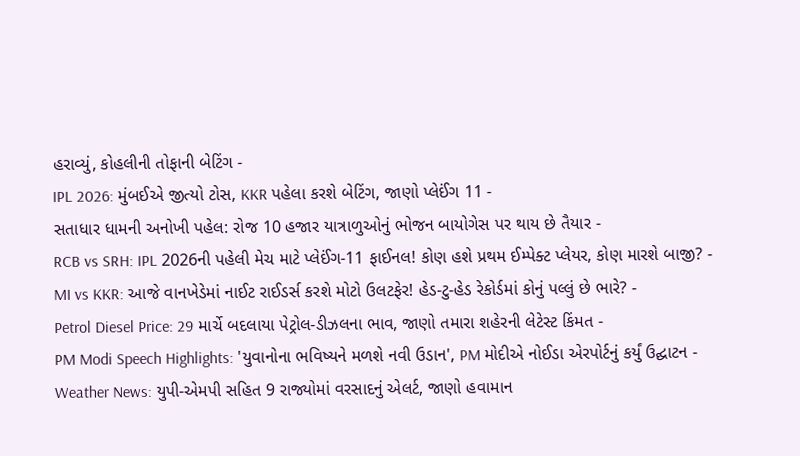હરાવ્યું, કોહલીની તોફાની બેટિંગ -
IPL 2026: મુંબઈએ જીત્યો ટોસ, KKR પહેલા કરશે બેટિંગ, જાણો પ્લેઈંગ 11 -
સતાધાર ધામની અનોખી પહેલ: રોજ 10 હજાર યાત્રાળુઓનું ભોજન બાયોગેસ પર થાય છે તૈયાર -
RCB vs SRH: IPL 2026ની પહેલી મેચ માટે પ્લેઈંગ-11 ફાઈનલ! કોણ હશે પ્રથમ ઈમ્પેક્ટ પ્લેયર, કોણ મારશે બાજી? -
MI vs KKR: આજે વાનખેડેમાં નાઈટ રાઈડર્સ કરશે મોટો ઉલટફેર! હેડ-ટુ-હેડ રેકોર્ડમાં કોનું પલ્લું છે ભારે? -
Petrol Diesel Price: 29 માર્ચે બદલાયા પેટ્રોલ-ડીઝલના ભાવ, જાણો તમારા શહેરની લેટેસ્ટ કિંમત -
PM Modi Speech Highlights: 'યુવાનોના ભવિષ્યને મળશે નવી ઉડાન', PM મોદીએ નોઈડા એરપોર્ટનું કર્યું ઉદ્ઘાટન -
Weather News: યુપી-એમપી સહિત 9 રાજ્યોમાં વરસાદનું એલર્ટ, જાણો હવામાન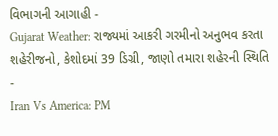વિભાગની આગાહી -
Gujarat Weather: રાજ્યમાં આકરી ગરમીનો અનુભવ કરતા શહેરીજનો, કેશોદમાં 39 ડિગ્રી, જાણો તમારા શહેરની સ્થિતિ -
Iran Vs America: PM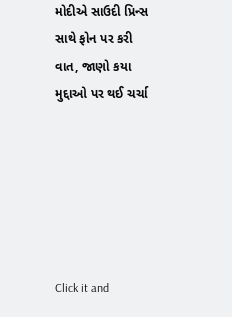મોદીએ સાઉદી પ્રિન્સ સાથે ફોન પર કરી વાત, જાણો કયા મુદ્દાઓ પર થઈ ચર્ચા






Click it and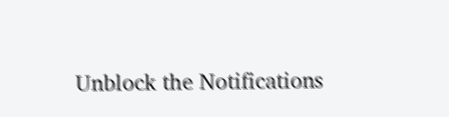Unblock the Notifications